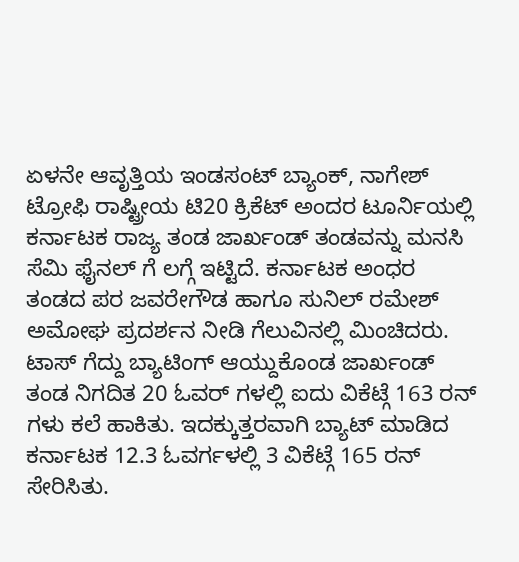ಏಳನೇ ಆವೃತ್ತಿಯ ಇಂಡಸಂಟ್ ಬ್ಯಾಂಕ್, ನಾಗೇಶ್ ಟ್ರೋಫಿ ರಾಷ್ಟ್ರೀಯ ಟಿ20 ಕ್ರಿಕೆಟ್ ಅಂದರ ಟೂರ್ನಿಯಲ್ಲಿ ಕರ್ನಾಟಕ ರಾಜ್ಯ ತಂಡ ಜಾರ್ಖಂಡ್ ತಂಡವನ್ನು ಮನಸಿ ಸೆಮಿ ಫೈನಲ್ ಗೆ ಲಗ್ಗೆ ಇಟ್ಟಿದೆ. ಕರ್ನಾಟಕ ಅಂಧರ ತಂಡದ ಪರ ಜವರೇಗೌಡ ಹಾಗೂ ಸುನಿಲ್ ರಮೇಶ್ ಅಮೋಘ ಪ್ರದರ್ಶನ ನೀಡಿ ಗೆಲುವಿನಲ್ಲಿ ಮಿಂಚಿದರು. ಟಾಸ್ ಗೆದ್ದು ಬ್ಯಾಟಿಂಗ್ ಆಯ್ದುಕೊಂಡ ಜಾರ್ಖಂಡ್ ತಂಡ ನಿಗದಿತ 20 ಓವರ್ ಗಳಲ್ಲಿ ಐದು ವಿಕೆಟ್ಗೆ 163 ರನ್ ಗಳು ಕಲೆ ಹಾಕಿತು. ಇದಕ್ಕುತ್ತರವಾಗಿ ಬ್ಯಾಟ್ ಮಾಡಿದ ಕರ್ನಾಟಕ 12.3 ಓವರ್ಗಳಲ್ಲಿ 3 ವಿಕೆಟ್ಗೆ 165 ರನ್ ಸೇರಿಸಿತು.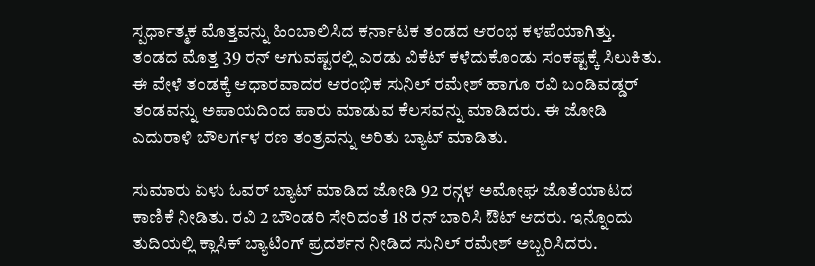ಸ್ಪರ್ಧಾತ್ಮಕ ಮೊತ್ತವನ್ನು ಹಿಂಬಾಲಿಸಿದ ಕರ್ನಾಟಕ ತಂಡದ ಆರಂಭ ಕಳಪೆಯಾಗಿತ್ತು. ತಂಡದ ಮೊತ್ತ 39 ರನ್ ಆಗುವಷ್ಟರಲ್ಲಿ ಎರಡು ವಿಕೆಟ್ ಕಳೆದುಕೊಂಡು ಸಂಕಷ್ಟಕ್ಕೆ ಸಿಲುಕಿತು. ಈ ವೇಳೆ ತಂಡಕ್ಕೆ ಆಧಾರವಾದರ ಆರಂಭಿಕ ಸುನಿಲ್ ರಮೇಶ್ ಹಾಗೂ ರವಿ ಬಂಡಿವಡ್ಡರ್ ತಂಡವನ್ನು ಅಪಾಯದಿಂದ ಪಾರು ಮಾಡುವ ಕೆಲಸವನ್ನು ಮಾಡಿದರು. ಈ ಜೋಡಿ ಎದುರಾಳಿ ಬೌಲರ್ಗಳ ರಣ ತಂತ್ರವನ್ನು ಅರಿತು ಬ್ಯಾಟ್ ಮಾಡಿತು.

ಸುಮಾರು ಏಳು ಓವರ್ ಬ್ಯಾಟ್ ಮಾಡಿದ ಜೋಡಿ 92 ರನ್ಗಳ ಅಮೋಘ ಜೊತೆಯಾಟದ ಕಾಣಿಕೆ ನೀಡಿತು. ರವಿ 2 ಬೌಂಡರಿ ಸೇರಿದಂತೆ 18 ರನ್ ಬಾರಿಸಿ ಔಟ್ ಆದರು. ಇನ್ನೊಂದು ತುದಿಯಲ್ಲಿ ಕ್ಲಾಸಿಕ್ ಬ್ಯಾಟಿಂಗ್ ಪ್ರದರ್ಶನ ನೀಡಿದ ಸುನಿಲ್ ರಮೇಶ್ ಅಬ್ಬರಿಸಿದರು.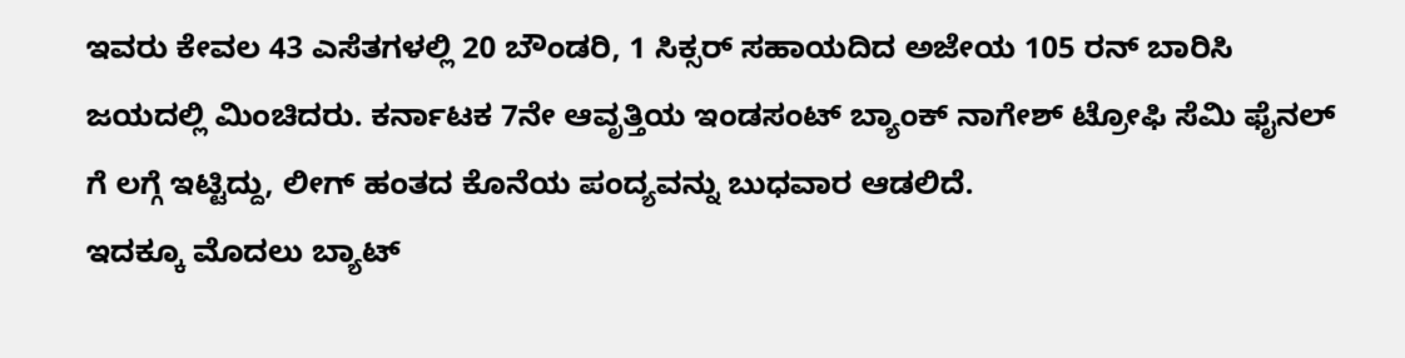ಇವರು ಕೇವಲ 43 ಎಸೆತಗಳಲ್ಲಿ 20 ಬೌಂಡರಿ, 1 ಸಿಕ್ಸರ್ ಸಹಾಯದಿದ ಅಜೇಯ 105 ರನ್ ಬಾರಿಸಿ ಜಯದಲ್ಲಿ ಮಿಂಚಿದರು. ಕರ್ನಾಟಕ 7ನೇ ಆವೃತ್ತಿಯ ಇಂಡಸಂಟ್ ಬ್ಯಾಂಕ್ ನಾಗೇಶ್ ಟ್ರೋಫಿ ಸೆಮಿ ಫೈನಲ್ ಗೆ ಲಗ್ಗೆ ಇಟ್ಟಿದ್ದು, ಲೀಗ್ ಹಂತದ ಕೊನೆಯ ಪಂದ್ಯವನ್ನು ಬುಧವಾರ ಆಡಲಿದೆ.
ಇದಕ್ಕೂ ಮೊದಲು ಬ್ಯಾಟ್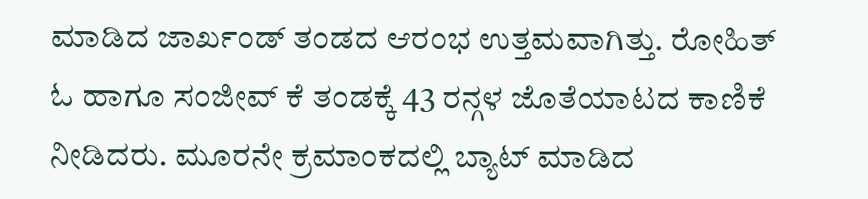ಮಾಡಿದ ಜಾರ್ಖಂಡ್ ತಂಡದ ಆರಂಭ ಉತ್ತಮವಾಗಿತ್ತು. ರೋಹಿತ್ ಓ ಹಾಗೂ ಸಂಜೀವ್ ಕೆ ತಂಡಕ್ಕೆ 43 ರನ್ಗಳ ಜೊತೆಯಾಟದ ಕಾಣಿಕೆ ನೀಡಿದರು. ಮೂರನೇ ಕ್ರಮಾಂಕದಲ್ಲಿ ಬ್ಯಾಟ್ ಮಾಡಿದ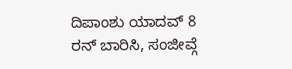ದಿಪಾಂಶು ಯಾದವ್ 8 ರನ್ ಬಾರಿಸಿ, ಸಂಜೀವ್ಗೆ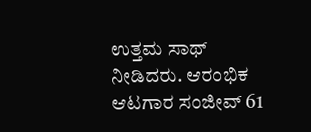ಉತ್ತಮ ಸಾಥ್ ನೀಡಿದರು. ಆರಂಭಿಕ ಆಟಗಾರ ಸಂಜೀವ್ 61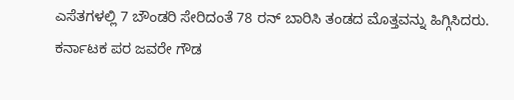ಎಸೆತಗಳಲ್ಲಿ 7 ಬೌಂಡರಿ ಸೇರಿದಂತೆ 78 ರನ್ ಬಾರಿಸಿ ತಂಡದ ಮೊತ್ತವನ್ನು ಹಿಗ್ಗಿಸಿದರು.
ಕರ್ನಾಟಕ ಪರ ಜವರೇ ಗೌಡ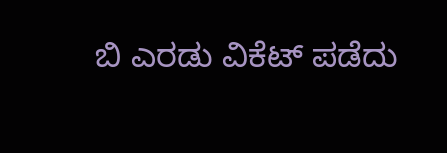ಬಿ ಎರಡು ವಿಕೆಟ್ ಪಡೆದು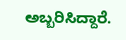ಅಬ್ಬರಿಸಿದ್ದಾರೆ.